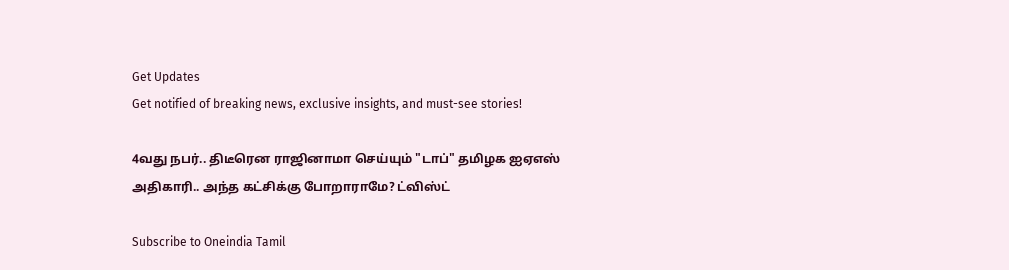Get Updates
Get notified of breaking news, exclusive insights, and must-see stories!

4வது நபர்.. திடீரென ராஜினாமா செய்யும் "டாப்" தமிழக ஐஏஎஸ் அதிகாரி.. அந்த கட்சிக்கு போறாராமே? ட்விஸ்ட்

Subscribe to Oneindia Tamil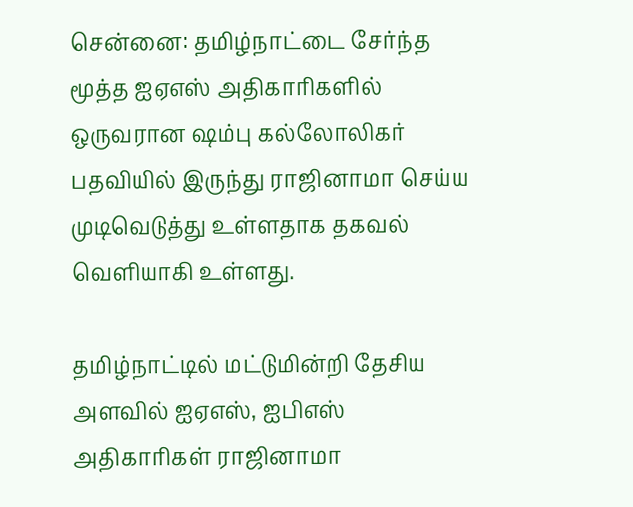சென்னை: தமிழ்நாட்டை சேர்ந்த மூத்த ஐஏஎஸ் அதிகாரிகளில் ஒருவரான ஷம்பு கல்லோலிகர் பதவியில் இருந்து ராஜினாமா செய்ய முடிவெடுத்து உள்ளதாக தகவல் வெளியாகி உள்ளது.

தமிழ்நாட்டில் மட்டுமின்றி தேசிய அளவில் ஐஏஎஸ், ஐபிஎஸ் அதிகாரிகள் ராஜினாமா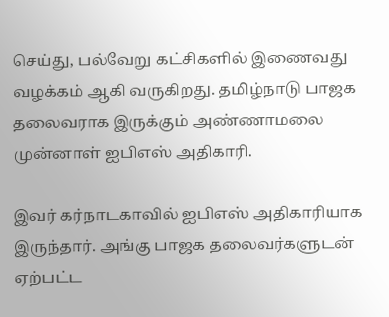செய்து, பல்வேறு கட்சிகளில் இணைவது வழக்கம் ஆகி வருகிறது. தமிழ்நாடு பாஜக தலைவராக இருக்கும் அண்ணாமலை முன்னாள் ஐபிஎஸ் அதிகாரி.

இவர் கர்நாடகாவில் ஐபிஎஸ் அதிகாரியாக இருந்தார். அங்கு பாஜக தலைவர்களுடன் ஏற்பட்ட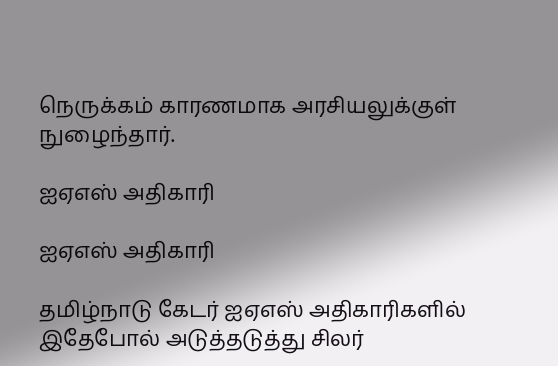நெருக்கம் காரணமாக அரசியலுக்குள் நுழைந்தார்.

ஐஏஎஸ் அதிகாரி

ஐஏஎஸ் அதிகாரி

தமிழ்நாடு கேடர் ஐஏஎஸ் அதிகாரிகளில் இதேபோல் அடுத்தடுத்து சிலர்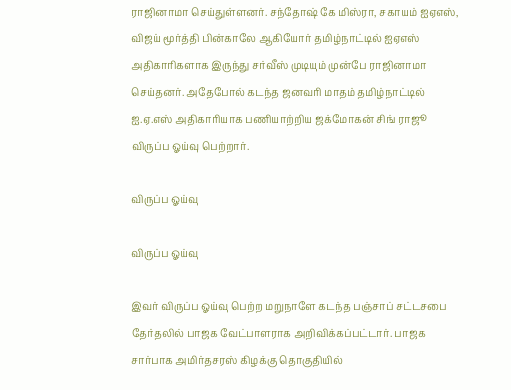ராஜினாமா செய்துள்ளனர். சந்தோஷ் கே மிஸ்ரா, சகாயம் ஐஏஎஸ், விஜய் மூர்த்தி பின்காலே ஆகியோர் தமிழ்நாட்டில் ஐஏஎஸ் அதிகாரிகளாக இருந்து சர்வீஸ் முடியும் முன்பே ராஜினாமா செய்தனர். அதேபோல் கடந்த ஜனவரி மாதம் தமிழ்நாட்டில் ஐ.ஏ.எஸ் அதிகாரியாக பணியாற்றிய ஜக்மோகன் சிங் ராஜூ விருப்ப ஓய்வு பெற்றார்.

விருப்ப ஓய்வு

விருப்ப ஓய்வு

இவர் விருப்ப ஓய்வு பெற்ற மறுநாளே கடந்த பஞ்சாப் சட்டசபை தேர்தலில் பாஜக வேட்பாளராக அறிவிக்கப்பட்டார். பாஜக சார்பாக அமிர்தசரஸ் கிழக்கு தொகுதியில்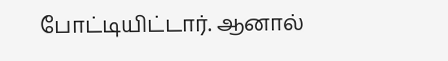போட்டியிட்டார். ஆனால்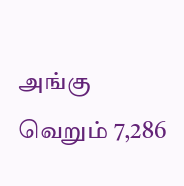அங்கு வெறும் 7,286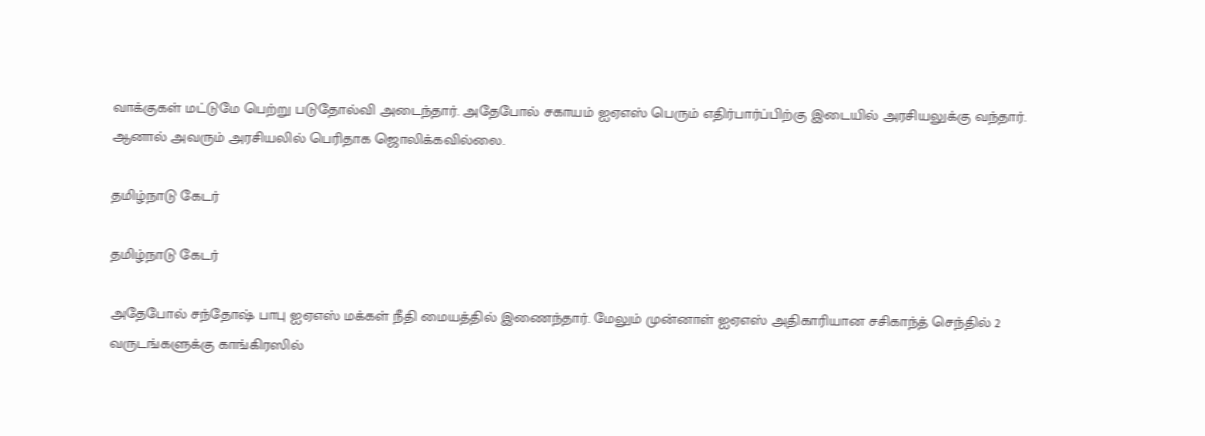வாக்குகள் மட்டுமே பெற்று படுதோல்வி அடைந்தார். அதேபோல் சகாயம் ஐஏஎஸ் பெரும் எதிர்பார்ப்பிற்கு இடையில் அரசியலுக்கு வந்தார். ஆனால் அவரும் அரசியலில் பெரிதாக ஜொலிக்கவில்லை.

தமிழ்நாடு கேடர்

தமிழ்நாடு கேடர்

அதேபோல் சந்தோஷ் பாபு ஐஏஎஸ் மக்கள் நீதி மையத்தில் இணைந்தார். மேலும் முன்னாள் ஐஏஎஸ் அதிகாரியான சசிகாந்த் செந்தில் 2 வருடங்களுக்கு காங்கிரஸில்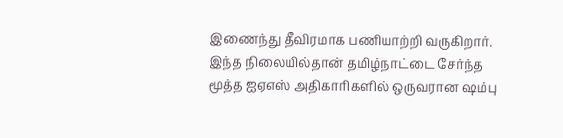இணைந்து தீவிரமாக பணியாற்றி வருகிறார். இந்த நிலையில்தான் தமிழ்நாட்டை சேர்ந்த மூத்த ஐஏஎஸ் அதிகாரிகளில் ஒருவரான ஷம்பு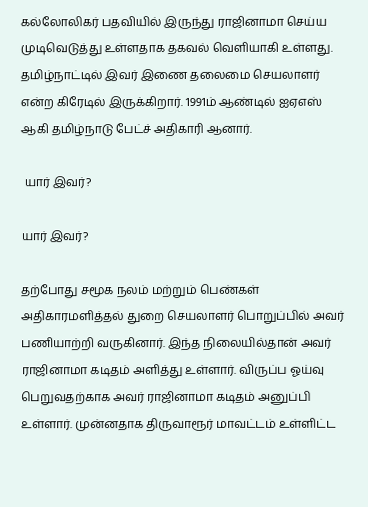கல்லோலிகர் பதவியில் இருந்து ராஜினாமா செய்ய முடிவெடுத்து உள்ளதாக தகவல் வெளியாகி உள்ளது. தமிழ்நாட்டில் இவர் இணை தலைமை செயலாளர் என்ற கிரேடில் இருக்கிறார். 1991ம் ஆண்டில் ஐஏஎஸ் ஆகி தமிழ்நாடு பேட்ச் அதிகாரி ஆனார்.

 யார் இவர்?

யார் இவர்?

தற்போது சமூக நலம் மற்றும் பெண்கள் அதிகாரமளித்தல் துறை செயலாளர் பொறுப்பில் அவர் பணியாற்றி வருகினார். இந்த நிலையில்தான் அவர் ராஜினாமா கடிதம் அளித்து உள்ளார். விருப்ப ஓய்வு பெறுவதற்காக அவர் ராஜினாமா கடிதம் அனுப்பி உள்ளார். முன்னதாக திருவாரூர் மாவட்டம் உள்ளிட்ட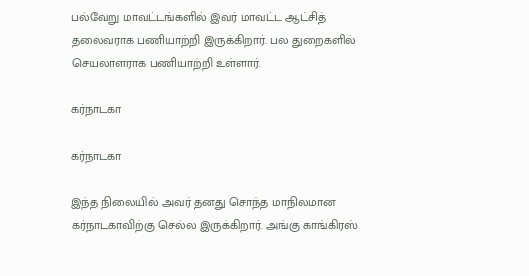பல்வேறு மாவட்டங்களில் இவர் மாவட்ட ஆட்சித் தலைவராக பணியாற்றி இருக்கிறார். பல துறைகளில் செயலாளராக பணியாற்றி உள்ளார்.

கர்நாடகா

கர்நாடகா

இந்த நிலையில் அவர் தனது சொந்த மாநிலமான கர்நாடகாவிற்கு செல்ல இருக்கிறார். அங்கு காங்கிரஸ்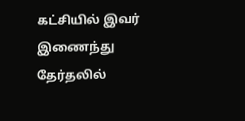கட்சியில் இவர் இணைந்து தேர்தலில்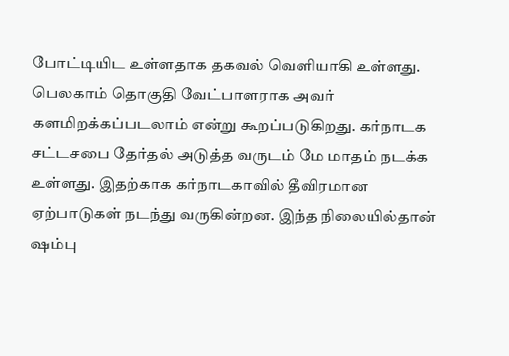போட்டியிட உள்ளதாக தகவல் வெளியாகி உள்ளது. பெலகாம் தொகுதி வேட்பாளராக அவர் களமிறக்கப்படலாம் என்று கூறப்படுகிறது. கர்நாடக சட்டசபை தேர்தல் அடுத்த வருடம் மே மாதம் நடக்க உள்ளது. இதற்காக கர்நாடகாவில் தீவிரமான ஏற்பாடுகள் நடந்து வருகின்றன. இந்த நிலையில்தான் ஷம்பு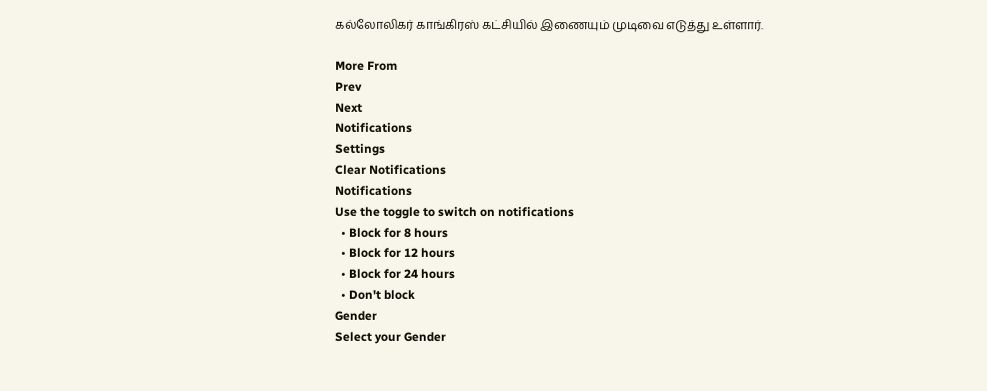கல்லோலிகர் காங்கிரஸ் கட்சியில் இணையும் முடிவை எடுத்து உள்ளார்.

More From
Prev
Next
Notifications
Settings
Clear Notifications
Notifications
Use the toggle to switch on notifications
  • Block for 8 hours
  • Block for 12 hours
  • Block for 24 hours
  • Don't block
Gender
Select your Gender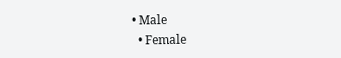• Male
  • Female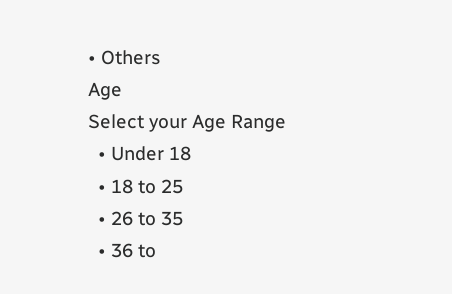• Others
Age
Select your Age Range
  • Under 18
  • 18 to 25
  • 26 to 35
  • 36 to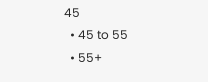45
  • 45 to 55
  • 55+